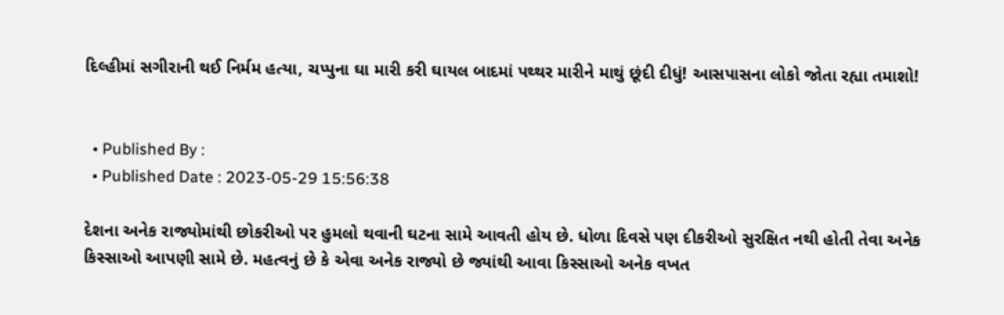દિલ્હીમાં સગીરાની થઈ નિર્મમ હત્યા, ચપ્પુના ઘા મારી કરી ઘાયલ બાદમાં પથ્થર મારીને માથું છૂંદી દીધું! આસપાસના લોકો જોતા રહ્યા તમાશો!


  • Published By :
  • Published Date : 2023-05-29 15:56:38

દેશના અનેક રાજ્યોમાંથી છોકરીઓ પર હુમલો થવાની ઘટના સામે આવતી હોય છે. ધોળા દિવસે પણ દીકરીઓ સુરક્ષિત નથી હોતી તેવા અનેક કિસ્સાઓ આપણી સામે છે. મહત્વનું છે કે એવા અનેક રાજ્યો છે જ્યાંથી આવા કિસ્સાઓ અનેક વખત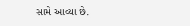સામે આવ્યા છે.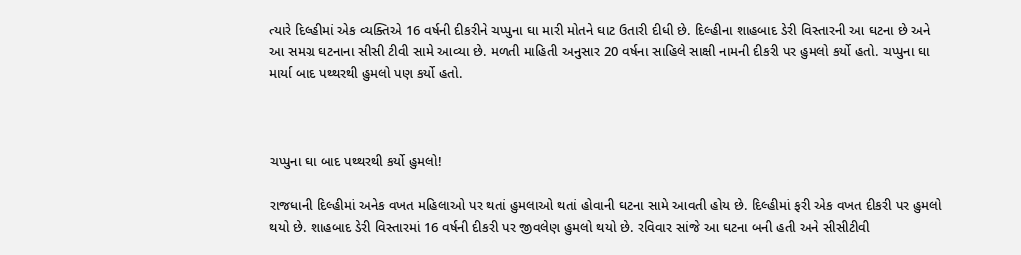ત્યારે દિલ્હીમાં એક વ્યક્તિએ 16 વર્ષની દીકરીને ચપ્પુના ઘા મારી મોતને ઘાટ ઉતારી દીધી છે. દિલ્હીના શાહબાદ ડેરી વિસ્તારની આ ઘટના છે અને આ સમગ્ર ઘટનાના સીસી ટીવી સામે આવ્યા છે. મળતી માહિતી અનુસાર 20 વર્ષના સાહિલે સાક્ષી નામની દીકરી પર હુમલો કર્યો હતો. ચપ્પુના ઘા માર્યા બાદ પથ્થરથી હુમલો પણ કર્યો હતો.



ચપ્પુના ઘા બાદ પથ્થરથી કર્યો હુમલો!

રાજધાની દિલ્હીમાં અનેક વખત મહિલાઓ પર થતાં હુમલાઓ થતાં હોવાની ઘટના સામે આવતી હોય છે. દિલ્હીમાં ફરી એક વખત દીકરી પર હુમલો થયો છે. શાહબાદ ડેરી વિસ્તારમાં 16 વર્ષની દીકરી પર જીવલેણ હુમલો થયો છે. રવિવાર સાંજે આ ઘટના બની હતી અને સીસીટીવી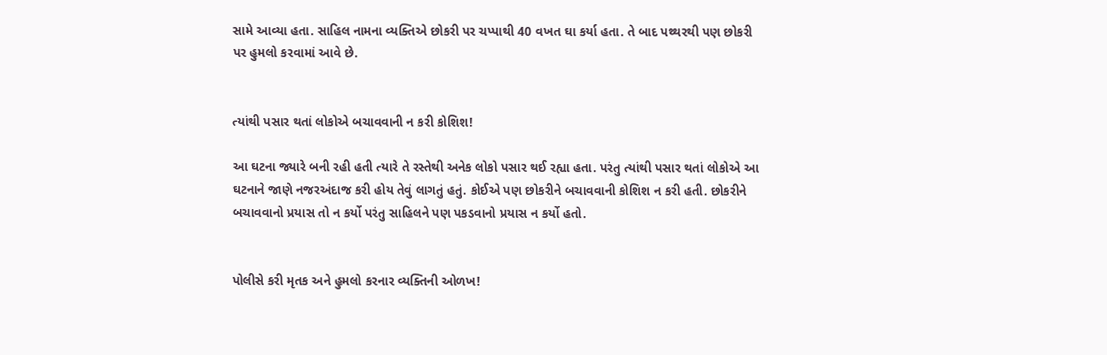સામે આવ્યા હતા. સાહિલ નામના વ્યક્તિએ છોકરી પર ચપ્પાથી 40 વખત ઘા કર્યા હતા. તે બાદ પથ્થરથી પણ છોકરી પર હુમલો કરવામાં આવે છે.


ત્યાંથી પસાર થતાં લોકોએ બચાવવાની ન કરી કોશિશ!

આ ઘટના જ્યારે બની રહી હતી ત્યારે તે રસ્તેથી અનેક લોકો પસાર થઈ રહ્યા હતા. પરંતુ ત્યાંથી પસાર થતાં લોકોએ આ ઘટનાને જાણે નજરઅંદાજ કરી હોય તેવું લાગતું હતું. કોઈએ પણ છોકરીને બચાવવાની કોશિશ ન કરી હતી. છોકરીને બચાવવાનો પ્રયાસ તો ન કર્યો પરંતુ સાહિલને પણ પકડવાનો પ્રયાસ ન કર્યો હતો.


પોલીસે કરી મૃતક અને હુમલો કરનાર વ્યક્તિની ઓળખ!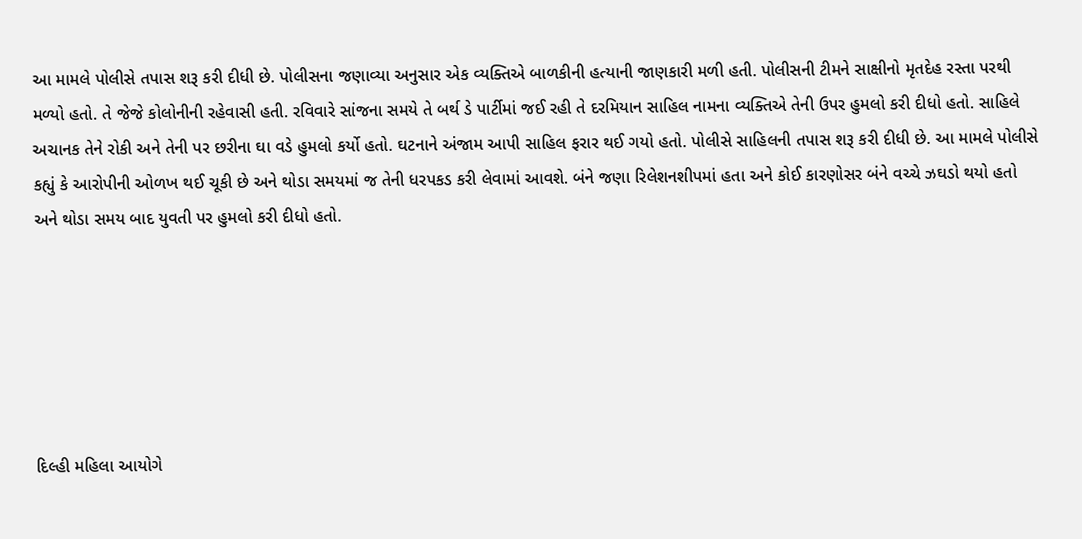આ મામલે પોલીસે તપાસ શરૂ કરી દીધી છે. પોલીસના જણાવ્યા અનુસાર એક વ્યક્તિએ બાળકીની હત્યાની જાણકારી મળી હતી. પોલીસની ટીમને સાક્ષીનો મૃતદેહ રસ્તા પરથી મળ્યો હતો. તે જેજે કોલોનીની રહેવાસી હતી. રવિવારે સાંજના સમયે તે બર્થ ડે પાર્ટીમાં જઈ રહી તે દરમિયાન સાહિલ નામના વ્યક્તિએ તેની ઉપર હુમલો કરી દીધો હતો. સાહિલે અચાનક તેને રોકી અને તેની પર છરીના ઘા વડે હુમલો કર્યો હતો. ઘટનાને અંજામ આપી સાહિલ ફરાર થઈ ગયો હતો. પોલીસે સાહિલની તપાસ શરૂ કરી દીધી છે. આ મામલે પોલીસે કહ્યું કે આરોપીની ઓળખ થઈ ચૂકી છે અને થોડા સમયમાં જ તેની ધરપકડ કરી લેવામાં આવશે. બંને જણા રિલેશનશીપમાં હતા અને કોઈ કારણોસર બંને વચ્ચે ઝઘડો થયો હતો અને થોડા સમય બાદ યુવતી પર હુમલો કરી દીધો હતો.






દિલ્હી મહિલા આયોગે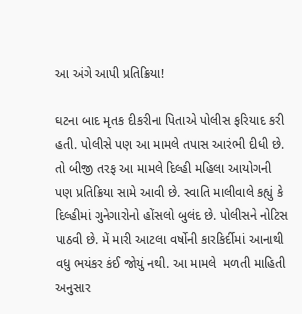આ અંગે આપી પ્રતિક્રિયા!

ઘટના બાદ મૃતક દીકરીના પિતાએ પોલીસ ફરિયાદ કરી હતી. પોલીસે પણ આ મામલે તપાસ આરંભી દીધી છે. તો બીજી તરફ આ મામલે દિલ્હી મહિલા આયોગની પણ પ્રતિક્રિયા સામે આવી છે. સ્વાતિ માલીવાલે કહ્યું કે દિલ્હીમાં ગુનેગારોનો હોંસલો બુલંદ છે. પોલીસને નોટિસ પાઠવી છે. મેં મારી આટલા વર્ષોની કારકિર્દીમાં આનાથી વધુ ભયંકર કંઈ જોયું નથી. આ મામલે  મળતી માહિતી અનુસાર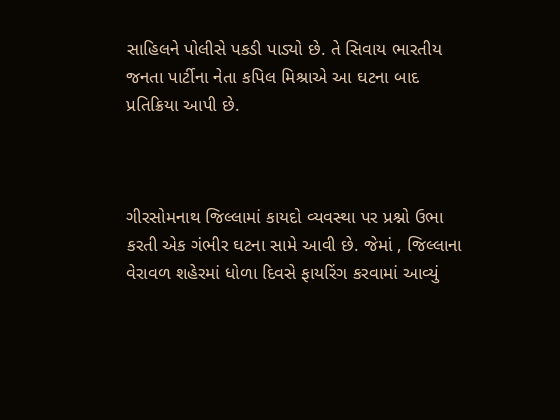સાહિલને પોલીસે પકડી પાડ્યો છે. તે સિવાય ભારતીય જનતા પાર્ટીના નેતા કપિલ મિશ્રાએ આ ઘટના બાદ પ્રતિક્રિયા આપી છે.



ગીરસોમનાથ જિલ્લામાં કાયદો વ્યવસ્થા પર પ્રશ્નો ઉભા કરતી એક ગંભીર ઘટના સામે આવી છે. જેમાં , જિલ્લાના વેરાવળ શહેરમાં ધોળા દિવસે ફાયરિંગ કરવામાં આવ્યું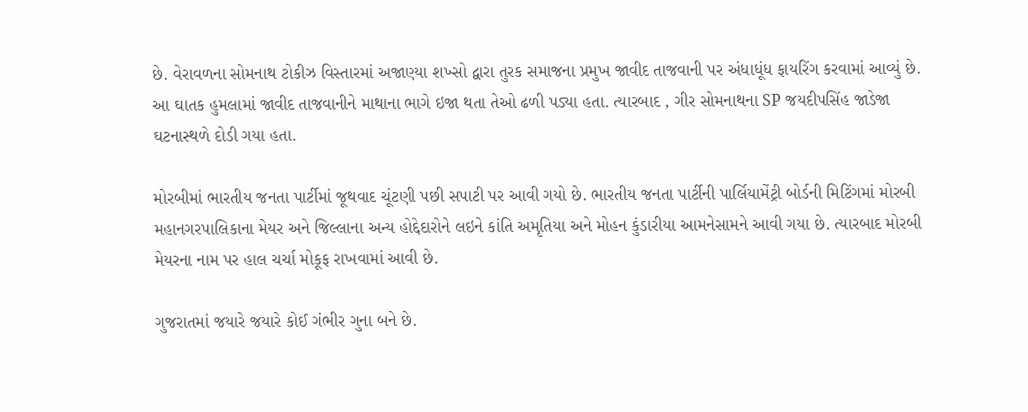છે. વેરાવળના સોમનાથ ટોકીઝ વિસ્તારમાં અજાણ્યા શખ્સો દ્વારા તુરક સમાજના પ્રમુખ જાવીદ તાજવાની પર અંધાધૂંધ ફાયરિંગ કરવામાં આવ્યું છે. આ ઘાતક હુમલામાં જાવીદ તાજવાનીને માથાના ભાગે ઇજા થતા તેઓ ઢળી પડ્યા હતા. ત્યારબાદ , ગીર સોમનાથના SP જયદીપસિંહ જાડેજા ઘટનાસ્થળે દોડી ગયા હતા.

મોરબીમાં ભારતીય જનતા પાર્ટીમાં જૂથવાદ ચૂંટણી પછી સપાટી પર આવી ગયો છે. ભારતીય જનતા પાર્ટીની પાર્લિયામેંટ્રી બોર્ડની મિટિંગમાં મોરબી મહાનગરપાલિકાના મેયર અને જિલ્લાના અન્ય હોદ્દેદારોને લઇને કાંતિ અમૃતિયા અને મોહન કુંડારીયા આમનેસામને આવી ગયા છે. ત્યારબાદ મોરબી મેયરના નામ પર હાલ ચર્ચા મોકૂફ રાખવામાં આવી છે.

ગુજરાતમાં જયારે જયારે કોઈ ગંભીર ગુના બને છે.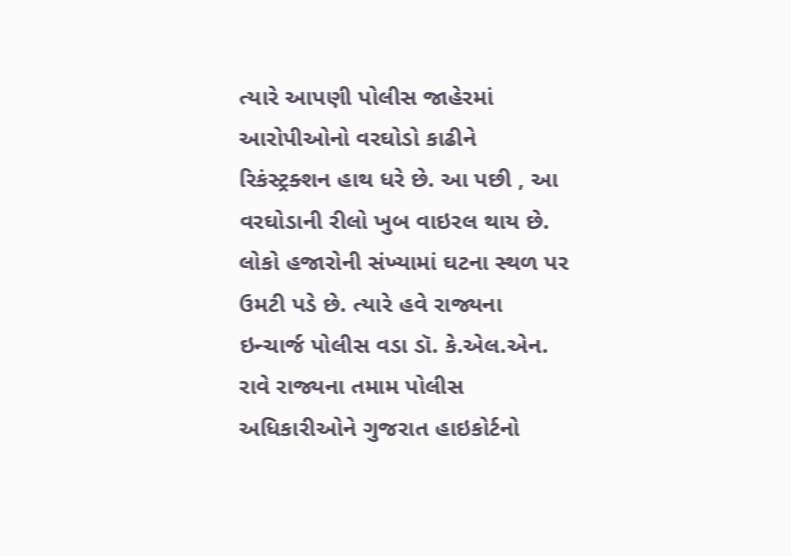ત્યારે આપણી પોલીસ જાહેરમાં આરોપીઓનો વરઘોડો કાઢીને રિકંસ્ટ્રક્શન હાથ ધરે છે. આ પછી , આ વરઘોડાની રીલો ખુબ વાઇરલ થાય છે. લોકો હજારોની સંખ્યામાં ઘટના સ્થળ પર ઉમટી પડે છે. ત્યારે હવે રાજ્યના ઇન્ચાર્જ પોલીસ વડા ડૉ. કે.એલ.એન. રાવે રાજ્યના તમામ પોલીસ અધિકારીઓને ગુજરાત હાઇકોર્ટનો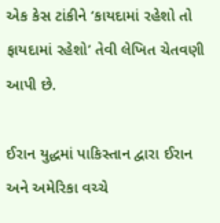એક કેસ ટાંકીને ‘કાયદામાં રહેશો તો ફાયદામાં રહેશો’ તેવી લેખિત ચેતવણી આપી છે.

ઈરાન યુદ્ધમાં પાકિસ્તાન દ્વારા ઈરાન અને અમેરિકા વચ્ચે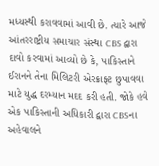મધ્યસ્થી કરાવવામાં આવી છે. ત્યારે આજે આંતરરાષ્ટ્રીય સમાચાર સંસ્થા CBS દ્વારા દાવો કરવામાં આવ્યો છે કે, પાકિસ્તાને ઈરાનને તેના મિલિટરી એરક્રાફ્ટ છુપાવવા માટે યુદ્ધ દરમ્યાન મદદ કરી હતી. જોકે હવે એક પાકિસ્તાની અધિકારી દ્વારા CBSના અહેવાલને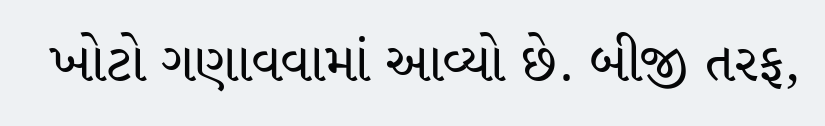ખોટો ગણાવવામાં આવ્યો છે. બીજી તરફ,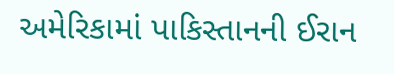અમેરિકામાં પાકિસ્તાનની ઈરાન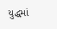યુદ્ધમાં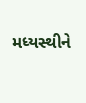મધ્યસ્થીને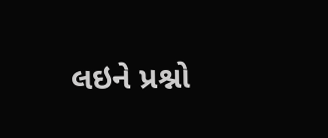લઇને પ્રશ્નો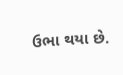ઉભા થયા છે.